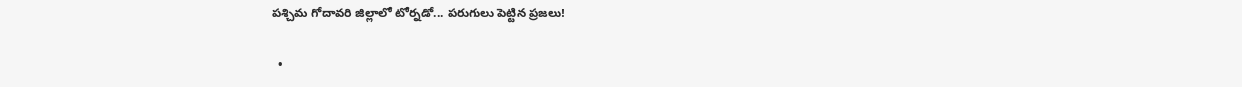పశ్చిమ గోదావరి జిల్లాలో టోర్నడో... పరుగులు పెట్టిన ప్రజలు!

  •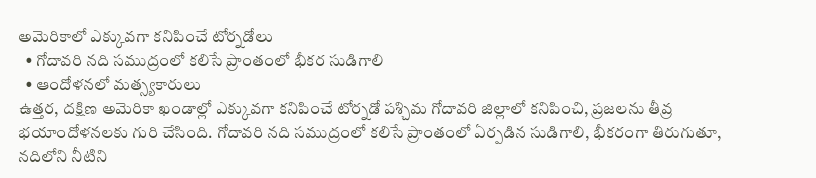అమెరికాలో ఎక్కువగా కనిపించే టోర్నడోలు
  • గోదావరి నది సముద్రంలో కలిసే ప్రాంతంలో భీకర సుడిగాలి
  • ఆందోళనలో మత్స్యకారులు
ఉత్తర, దక్షిణ అమెరికా ఖండాల్లో ఎక్కువగా కనిపించే టోర్నడో పశ్చిమ గోదావరి జిల్లాలో కనిపించి, ప్రజలను తీవ్ర భయాందోళనలకు గురి చేసింది. గోదావరి నది సముద్రంలో కలిసే ప్రాంతంలో ఏర్పడిన సుడిగాలి, భీకరంగా తిరుగుతూ, నదిలోని నీటిని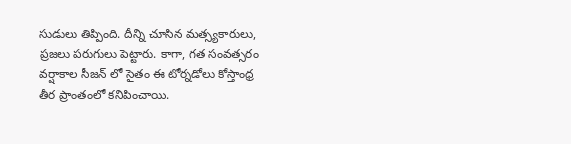సుడులు తిప్పింది. దీన్ని చూసిన మత్స్యకారులు, ప్రజలు పరుగులు పెట్టారు. కాగా, గత సంవత్సరం వర్షాకాల సీజన్ లో సైతం ఈ టోర్నడోలు కోస్తాంధ్ర తీర ప్రాంతంలో కనిపించాయి.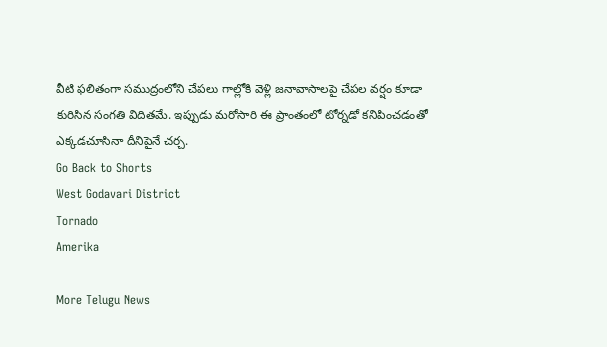వీటి ఫలితంగా సముద్రంలోని చేపలు గాల్లోకి వెళ్లి జనావాసాలపై చేపల వర్షం కూడా కురిసిన సంగతి విదితమే. ఇప్పుడు మరోసారి ఈ ప్రాంతంలో టోర్నడో కనిపించడంతో ఎక్కడచూసినా దీనిపైనే చర్చ.
Go Back to Shorts
West Godavari District
Tornado
Amerika

More Telugu News